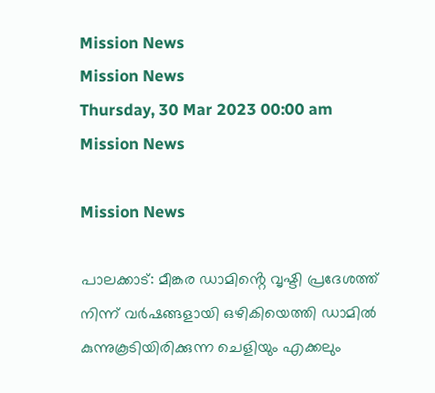Mission News
Mission News
Thursday, 30 Mar 2023 00:00 am
Mission News

Mission News

പാലക്കാട്: മീങ്കര ഡാമിൻ്റെ വൃഷ്ടി പ്രദേശത്ത് നിന്ന് വർഷങ്ങളായി ഒഴികിയെത്തി ഡാമിൽ കുന്നുകൂടിയിരിക്കുന്ന ചെളിയും എക്കലും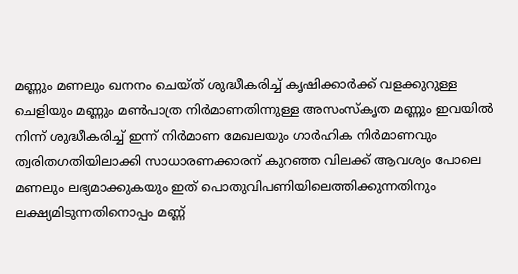മണ്ണും മണലും ഖനനം ചെയ്ത് ശുദ്ധീകരിച്ച് കൃഷിക്കാർക്ക് വളക്കുറുള്ള ചെളിയും മണ്ണും മൺപാത്ര നിർമാണതിന്നുള്ള അസംസ്കൃത മണ്ണും ഇവയിൽ നിന്ന് ശുദ്ധീകരിച്ച് ഇന്ന് നിർമാണ മേഖലയും ഗാർഹിക നിർമാണവും ത്വരിതഗതിയിലാക്കി സാധാരണക്കാരന് കുറഞ്ഞ വിലക്ക് ആവശ്യം പോലെ  മണലും ലഭ്യമാക്കുകയും ഇത് പൊതുവിപണിയിലെത്തിക്കുന്നതിനും ലക്ഷ്യമിടുന്നതിനൊപ്പം മണ്ണ്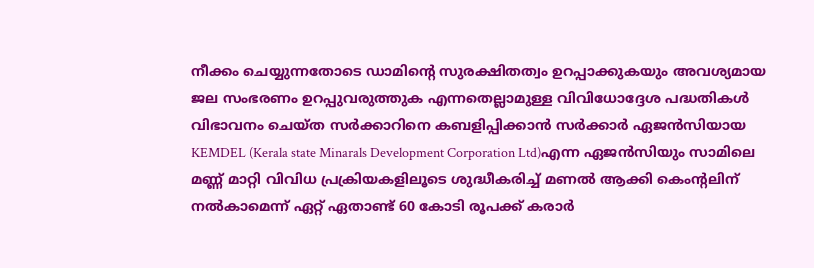നീക്കം ചെയ്യുന്നതോടെ ഡാമിൻ്റെ സുരക്ഷിതത്വം ഉറപ്പാക്കുകയും അവശ്യമായ ജല സംഭരണം ഉറപ്പുവരുത്തുക എന്നതെല്ലാമുള്ള വിവിധോദ്ദേശ പദ്ധതികൾ വിഭാവനം ചെയ്ത സർക്കാറിനെ കബളിപ്പിക്കാൻ സർക്കാർ ഏജൻസിയായ KEMDEL (Kerala state Minarals Development Corporation Ltd)എന്ന ഏജൻസിയും സാമിലെ മണ്ണ് മാറ്റി വിവിധ പ്രക്രിയകളിലൂടെ ശുദ്ധീകരിച്ച് മണൽ ആക്കി കെംൻ്റലിന് നൽകാമെന്ന് ഏറ്റ് ഏതാണ്ട് 60 കോടി രൂപക്ക് കരാർ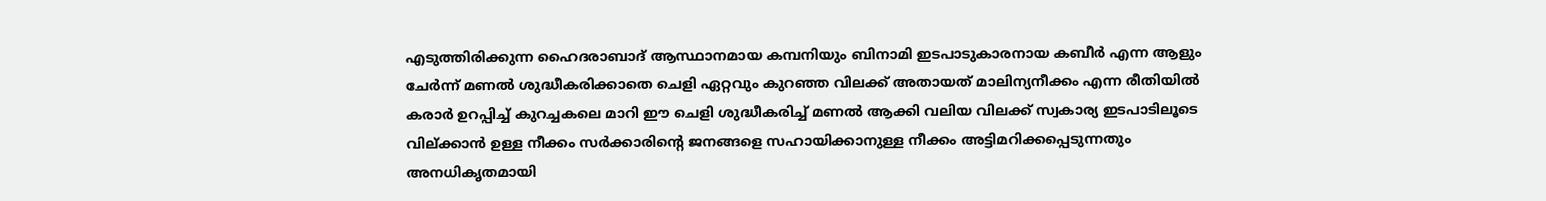എടുത്തിരിക്കുന്ന ഹൈദരാബാദ് ആസ്ഥാനമായ കമ്പനിയും ബിനാമി ഇടപാടുകാരനായ കബീർ എന്ന ആളും ചേർന്ന് മണൽ ശുദ്ധീകരിക്കാതെ ചെളി ഏറ്റവും കുറഞ്ഞ വിലക്ക് അതായത് മാലിന്യനീക്കം എന്ന രീതിയിൽ കരാർ ഉറപ്പിച്ച് കുറച്ചകലെ മാറി ഈ ചെളി ശുദ്ധീകരിച്ച് മണൽ ആക്കി വലിയ വിലക്ക് സ്വകാര്യ ഇടപാടിലൂടെ വില്ക്കാൻ ഉള്ള നീക്കം സർക്കാരിൻ്റെ ജനങ്ങളെ സഹായിക്കാനുള്ള നീക്കം അട്ടിമറിക്കപ്പെടുന്നതും അനധികൃതമായി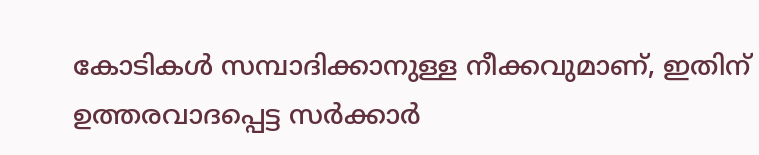കോടികൾ സമ്പാദിക്കാനുള്ള നീക്കവുമാണ്, ഇതിന് ഉത്തരവാദപ്പെട്ട സർക്കാർ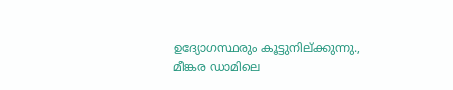ഉദ്യോഗസ്ഥരും കൂട്ടുനില്ക്കുന്നു., മീങ്കര ഡാമിലെ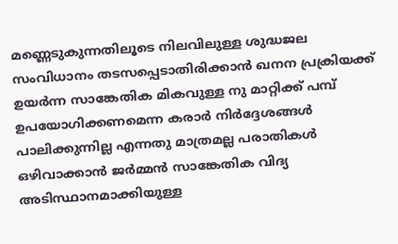മണ്ണെടുകുന്നതിലൂടെ നിലവിലുള്ള ശുദ്ധജല സംവിധാനം തടസപ്പെടാതിരിക്കാൻ ഖനന പ്രക്രിയക്ക് ഉയർന്ന സാങ്കേതിക മികവുള്ള നു മാറ്റിക്ക് പമ്പ് ഉപയോഗിക്കണമെന്ന കരാർ നിർദ്ദേശങ്ങൾ പാലിക്കുന്നില്ല എന്നതു മാത്രമല്ല പരാതികൾ ഒഴിവാക്കാൻ ജർമ്മൻ സാങ്കേതിക വിദ്യ അടിസ്ഥാനമാക്കിയുള്ള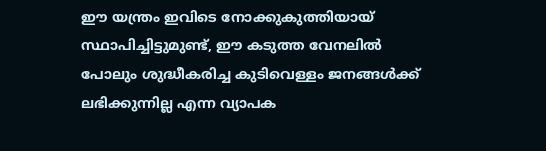ഈ യന്ത്രം ഇവിടെ നോക്കുകുത്തിയായ് സ്ഥാപിച്ചിട്ടുമുണ്ട്, ഈ കടുത്ത വേനലിൽ പോലും ശുദ്ധീകരിച്ച കുടിവെള്ളം ജനങ്ങൾക്ക് ലഭിക്കുന്നില്ല എന്ന വ്യാപക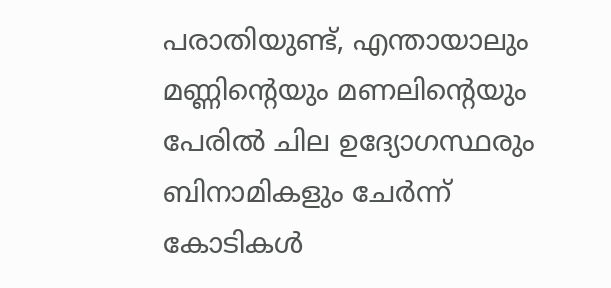പരാതിയുണ്ട്, എന്തായാലും മണ്ണിൻ്റെയും മണലിൻ്റെയും പേരിൽ ചില ഉദ്യോഗസ്ഥരും ബിനാമികളും ചേർന്ന് കോടികൾ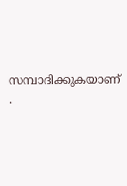സമ്പാദിക്കുകയാണ് .